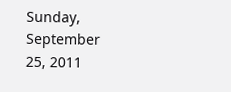Sunday, September 25, 2011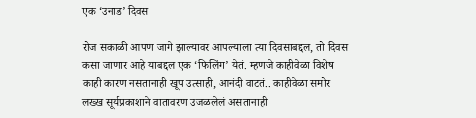एक ‘उनाड’ दिवस

रोज सकाळी आपण जागे झाल्यावर आपल्याला त्या दिवसाबद्दल, तो दिवस कसा जाणार आहे याबद्दल एक ‘फिलिंग’ येतं. म्हणजे काहीवेळा विशेष काही कारण नसतानाही खूप उत्साही, आनंदी वाटतं.. काहीवेळा समोर लख्ख सूर्यप्रकाशाने वातावरण उजळलेलं असतानाही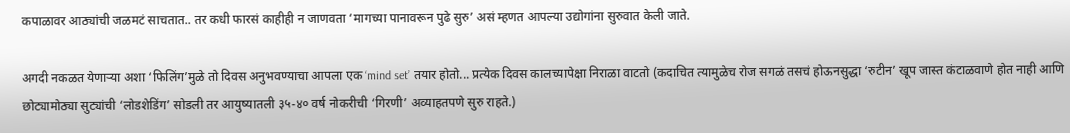कपाळावर आठ्यांची जळमटं साचतात.. तर कधी फारसं काहीही न जाणवता ‘मागच्या पानावरून पुढे सुरु’ असं म्हणत आपल्या उद्योगांना सुरुवात केली जाते.

अगदी नकळत येणाऱ्या अशा ‘फिलिंग’मुळे तो दिवस अनुभवण्याचा आपला एक ‘mind set’ तयार होतो... प्रत्येक दिवस कालच्यापेक्षा निराळा वाटतो (कदाचित त्यामुळेच रोज सगळं तसचं होऊनसुद्धा ‘रुटीन’ खूप जास्त कंटाळवाणे होत नाही आणि छोट्यामोठ्या सुट्यांची ‘लोडशेडिंग’ सोडली तर आयुष्यातली ३५-४० वर्ष नोकरीची ‘गिरणी’ अव्याहतपणे सुरु राहते.)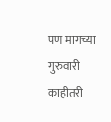पण मागच्या गुरुवारी काहीतरी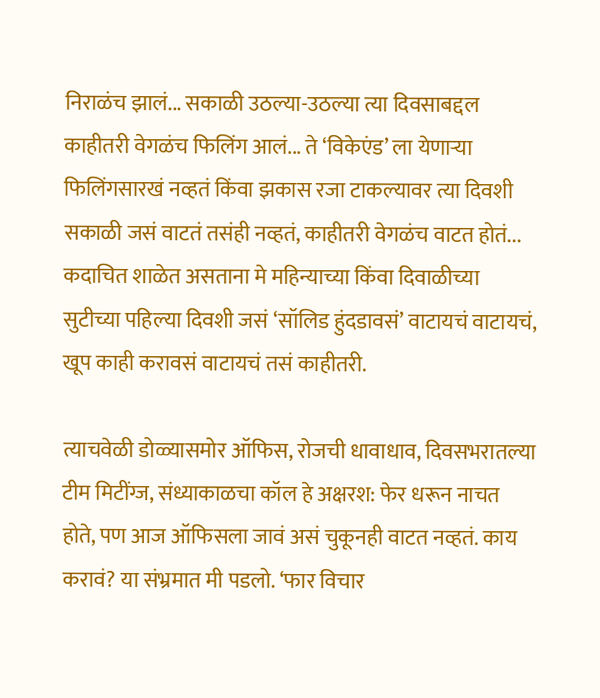निराळंच झालं... सकाळी उठल्या-उठल्या त्या दिवसाबद्दल काहीतरी वेगळंच फिलिंग आलं... ते ‘विकेएंड’ ला येणाऱ्या फिलिंगसारखं नव्हतं किंवा झकास रजा टाकल्यावर त्या दिवशी सकाळी जसं वाटतं तसंही नव्हतं, काहीतरी वेगळंच वाटत होतं... कदाचित शाळेत असताना मे महिन्याच्या किंवा दिवाळीच्या सुटीच्या पहिल्या दिवशी जसं ‘सॉलिड हुंदडावसं’ वाटायचं वाटायचं, खूप काही करावसं वाटायचं तसं काहीतरी.

त्याचवेळी डोळ्यासमोर ऑफिस, रोजची धावाधाव, दिवसभरातल्या टीम मिटींग्ज, संध्याकाळचा कॉल हे अक्षरश: फेर धरून नाचत होते, पण आज ऑफिसला जावं असं चुकूनही वाटत नव्हतं. काय करावं? या संभ्रमात मी पडलो. ‘फार विचार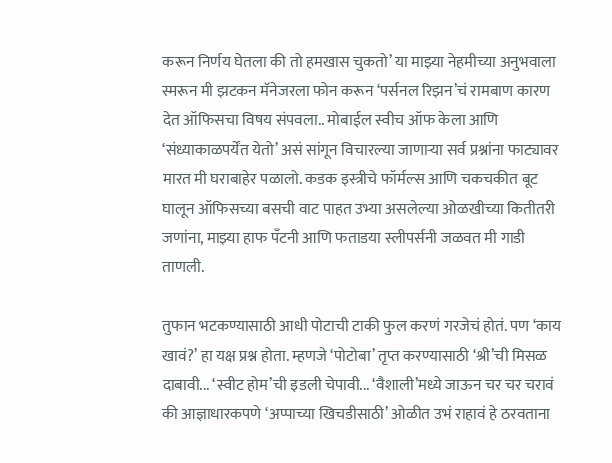करून निर्णय घेतला की तो हमखास चुकतो’ या माझ्या नेहमीच्या अनुभवाला स्मरून मी झटकन मॅनेजरला फोन करून ‘पर्सनल रिझन’चं रामबाण कारण देत ऑफिसचा विषय संपवला.. मोबाईल स्वीच ऑफ केला आणि ‘संध्याकाळपर्येंत येतो’ असं सांगून विचारल्या जाणाऱ्या सर्व प्रश्नांना फाट्यावर मारत मी घराबाहेर पळालो. कडक इस्त्रीचे फॉर्मल्स आणि चकचकीत बूट घालून ऑफिसच्या बसची वाट पाहत उभ्या असलेल्या ओळखीच्या कितीतरी जणांना, माझ्या हाफ पँटनी आणि फताडया स्लीपर्सनी जळवत मी गाडी ताणली.

तुफान भटकण्यासाठी आधी पोटाची टाकी फुल करणं गरजेचं होतं. पण ‘काय खावं?’ हा यक्ष प्रश्न होता. म्हणजे ‘पोटोबा’ तृप्त करण्यासाठी ‘श्री’ची मिसळ दाबावी... ‘स्वीट होम’ची इडली चेपावी... ‘वैशाली’मध्ये जाऊन चर चर चरावं की आज्ञाधारकपणे ‘अप्पाच्या खिचडीसाठी’ ओळीत उभं राहावं हे ठरवताना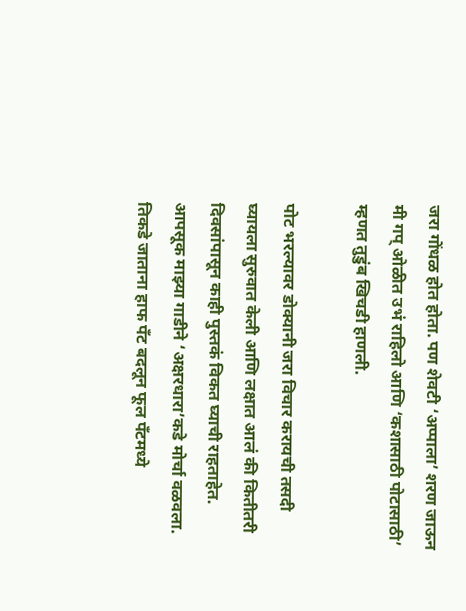जरा गोंधळ होत होता. पण शेवटी ‘अप्पाला’ शरण जाऊन मी गप् ओळीत उभं राहिलो आणि ‘कशासाठी पोटासाठी’ म्हणत तुडुंब खिचडी हाणली.

पोट भरल्यावर डोक्यानी जरा विचार करायची तसदी घ्यायला सुरुवात केली आणि लक्षात आलं की कितीतरी दिवसांपासून काही पुस्तकं विकत घ्याची राहताहेत. आपसूक माझ्या गाडीने ‘अक्षरधारा’कडे मोर्चा वळवला. तिकडे जाताना हाफ पँट बदलून फूल पँटमध्ये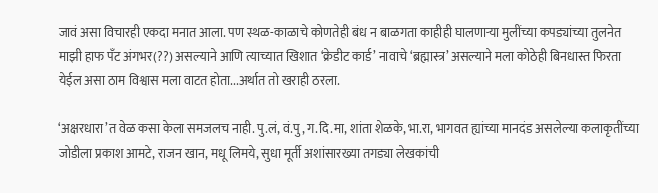जावं असा विचारही एकदा मनात आला. पण स्थळ-काळाचे कोणतेही बंध न बाळगता काहीही घालणाऱ्या मुलींच्या कपड्यांच्या तुलनेत माझी हाफ पँट अंगभर(??) असल्याने आणि त्याच्यात खिशात ‘क्रेडीट कार्ड’ नावाचे ‘ब्रह्मास्त्र’ असल्याने मला कोठेही बिनधास्त फिरता येईल असा ठाम विश्वास मला वाटत होता...अर्थात तो खराही ठरला.

‘अक्षरधारा’त वेळ कसा केला समजलच नाही. पु.लं, वं.पु, ग.दि.मा, शांता शेळके, भा.रा, भागवत ह्यांच्या मानदंड असलेल्या कलाकृतींच्या जोडीला प्रकाश आमटे, राजन खान, मधू लिमये, सुधा मूर्ती अशांसारख्या तगड्या लेखकांची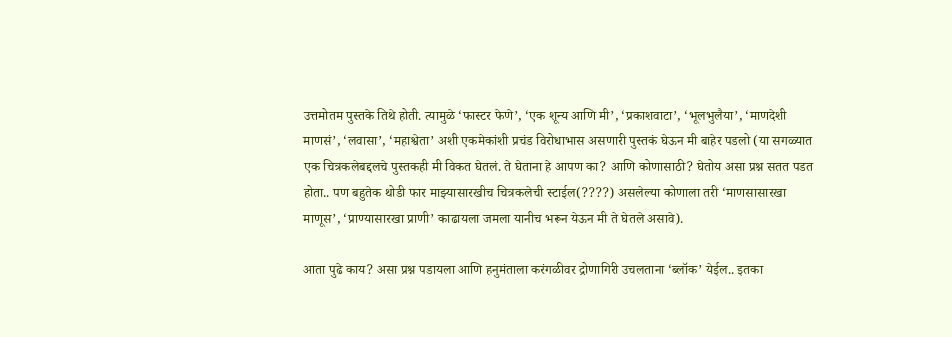उत्तमोतम पुस्तके तिथे होती. त्यामुळे ‘फास्टर फेणे’, ‘एक शून्य आणि मी’, ‘प्रकाशवाटा’, ‘भूलभुलैया’, ‘माणदेशी माणसं’, ‘लवासा’, ‘महाश्वेता’ अशी एकमेकांशी प्रचंड विरोधाभास असणारी पुस्तकं घेऊन मी बाहेर पडलो (या सगळ्यात एक चित्रकलेबद्दलचे पुस्तकही मी विकत घेतलं. ते घेताना हे आपण का? आणि कोणासाठी? घेतोय असा प्रश्न सतत पडत होता.. पण बहुतेक थोडी फार माझ्यासारखीच चित्रकलेची स्टाईल(????) असलेल्या कोणाला तरी ‘माणसासारखा माणूस’, ‘प्राण्यासारखा प्राणी’ काढायला जमला यानीच भरून येऊन मी ते घेतले असावे).

आता पुढे काय? असा प्रश्न पडायला आणि हनुमंताला करंगळीवर द्रोणागिरी उचलताना ‘ब्लॉक’ येईल.. इतका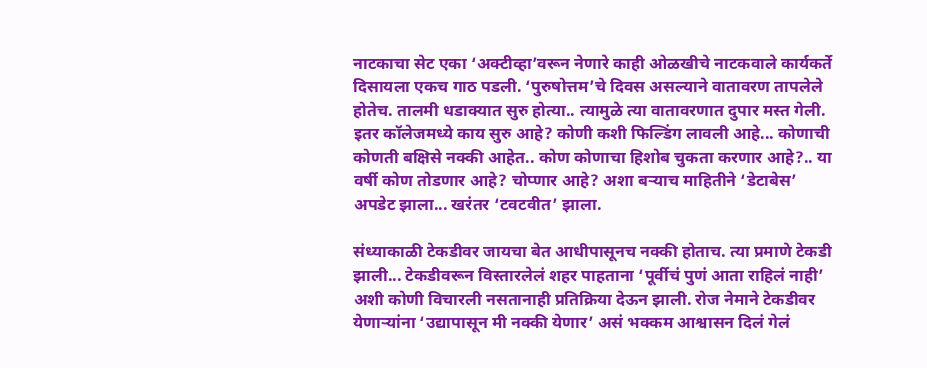नाटकाचा सेट एका ‘अक्टीव्हा’वरून नेणारे काही ओळखीचे नाटकवाले कार्यकर्ते दिसायला एकच गाठ पडली. ‘पुरुषोत्तम’चे दिवस असल्याने वातावरण तापलेले होतेच. तालमी धडाक्यात सुरु होत्या.. त्यामुळे त्या वातावरणात दुपार मस्त गेली. इतर कॉलेजमध्ये काय सुरु आहे? कोणी कशी फिल्डिंग लावली आहे... कोणाची कोणती बक्षिसे नक्की आहेत.. कोण कोणाचा हिशोब चुकता करणार आहे?.. या वर्षी कोण तोडणार आहे? चोप्णार आहे? अशा बऱ्याच माहितीने ‘डेटाबेस’ अपडेट झाला... खरंतर ‘टवटवीत’ झाला.

संध्याकाळी टेकडीवर जायचा बेत आधीपासूनच नक्की होताच. त्या प्रमाणे टेकडी झाली... टेकडीवरून विस्तारलेलं शहर पाहताना ‘पूर्वीचं पुणं आता राहिलं नाही’ अशी कोणी विचारली नसतानाही प्रतिक्रिया देऊन झाली. रोज नेमाने टेकडीवर येणाऱ्यांना ‘उद्यापासून मी नक्की येणार’ असं भक्कम आश्वासन दिलं गेलं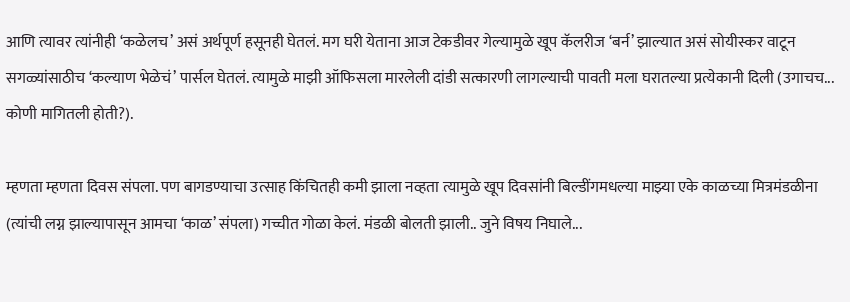आणि त्यावर त्यांनीही ‘कळेलच’ असं अर्थपूर्ण हसूनही घेतलं. मग घरी येताना आज टेकडीवर गेल्यामुळे खूप कॅलरीज ‘बर्न’ झाल्यात असं सोयीस्कर वाटून सगळ्यांसाठीच ‘कल्याण भेळेचं’ पार्सल घेतलं. त्यामुळे माझी ऑफिसला मारलेली दांडी सत्कारणी लागल्याची पावती मला घरातल्या प्रत्येकानी दिली (उगाचच... कोणी मागितली होती?).

म्हणता म्हणता दिवस संपला. पण बागडण्याचा उत्साह किंचितही कमी झाला नव्हता त्यामुळे खूप दिवसांनी बिल्डींगमधल्या माझ्या एके काळच्या मित्रमंडळीना (त्यांची लग्न झाल्यापासून आमचा ‘काळ’ संपला) गच्चीत गोळा केलं. मंडळी बोलती झाली.. जुने विषय निघाले...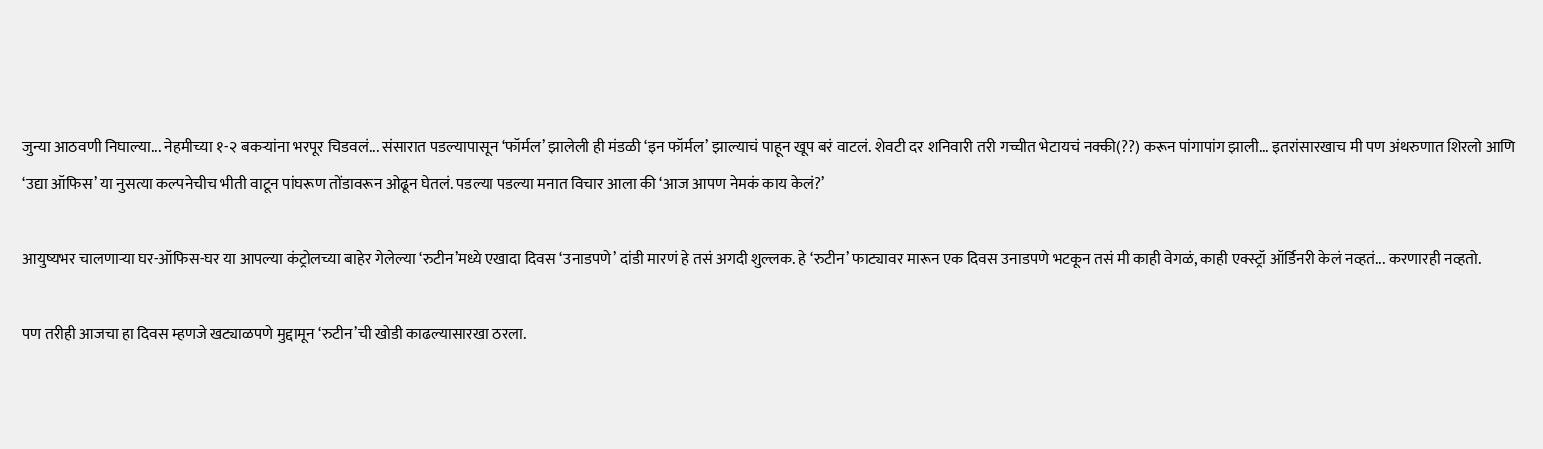जुन्या आठवणी निघाल्या... नेहमीच्या १-२ बकऱ्यांना भरपूर चिडवलं... संसारात पडल्यापासून ‘फॉर्मल’ झालेली ही मंडळी ‘इन फॉर्मल’ झाल्याचं पाहून खूप बरं वाटलं. शेवटी दर शनिवारी तरी गच्चीत भेटायचं नक्की(??) करून पांगापांग झाली... इतरांसारखाच मी पण अंथरुणात शिरलो आणि ‘उद्या ऑफिस’ या नुसत्या कल्पनेचीच भीती वाटून पांघरूण तोंडावरून ओढून घेतलं. पडल्या पडल्या मनात विचार आला की ‘आज आपण नेमकं काय केलं?’

आयुष्यभर चालणाऱ्या घर-ऑफिस-घर या आपल्या कंट्रोलच्या बाहेर गेलेल्या ‘रुटीन’मध्ये एखादा दिवस ‘उनाडपणे’ दांडी मारणं हे तसं अगदी शुल्लक. हे ‘रुटीन’ फाट्यावर मारून एक दिवस उनाडपणे भटकून तसं मी काही वेगळं, काही एक्स्ट्रॉ ऑर्डिनरी केलं नव्हतं... करणारही नव्हतो.

पण तरीही आजचा हा दिवस म्हणजे खट्याळपणे मुद्दामून ‘रुटीन’ची खोडी काढल्यासारखा ठरला.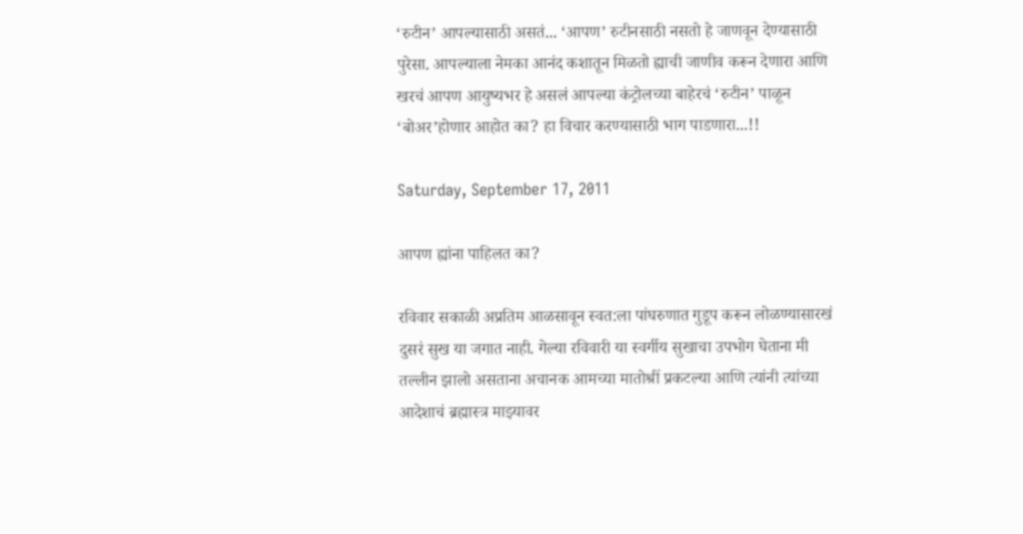‘रुटीन’ आपल्यासाठी असतं... ‘आपण’ रुटीनसाठी नसतो हे जाणवून देण्यासाठी पुरेसा. आपल्याला नेमका आनंद कशातून मिळतो ह्याची जाणीव करून देणारा आणि खरचं आपण आयुष्यभर हे असलं आपल्या कंट्रोलच्या बाहेरचं ‘रुटीन’ पाळून ‘बोअर’होणार आहोत का? हा विचार करण्यासाठी भाग पाडणारा...!!

Saturday, September 17, 2011

आपण ह्यांना पाहिलत का?

रविवार सकाळी अप्रतिम आळसावून स्वत:ला पांघरुणात गुडूप करून लोळण्यासारखं दुसरं सुख या जगात नाही. गेल्या रविवारी या स्वर्गीय सुखाचा उपभोग घेताना मी तल्लीन झालो असताना अचानक आमच्या मातोश्रीं प्रकटल्या आणि त्यांनी त्यांच्या आदेशाचं ब्रह्मास्त्र माझ्यावर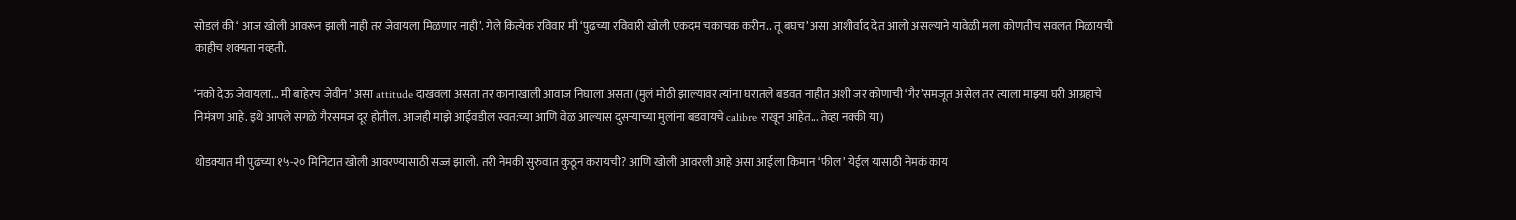सोडलं की ‘ आज खोली आवरून झाली नाही तर जेवायला मिळणार नाही’. गेले कित्येक रविवार मी ‘पुढच्या रविवारी खोली एकदम चकाचक करीन.. तू बघच’ असा आशीर्वाद देत आलो असल्याने यावेळी मला कोणतीच सवलत मिळायची काहीच शक्यता नव्हती.

‘नको देऊ जेवायला... मी बाहेरच जेवीन’ असा attitude दाखवला असता तर कानाखाली आवाज निघाला असता (मुलं मोठी झाल्यावर त्यांना घरातले बडवत नाहीत अशी जर कोणाची ‘गैर’समजूत असेल तर त्याला माझ्या घरी आग्रहाचे निमंत्रण आहे. इथे आपले सगळे गैरसमज दूर होतील. आजही माझे आईवडील स्वत:च्या आणि वेळ आल्यास दुसऱ्याच्या मुलांना बडवायचे calibre राखून आहेत... तेव्हा नक्की या)

थोडक्यात मी पुढच्या १५-२० मिनिटात खोली आवरण्यासाठी सज्ज झालो. तरी नेमकी सुरुवात कुठून करायची? आणि खोली आवरली आहे असा आईला किमान ‘फील’ येईल यासाठी नेमकं काय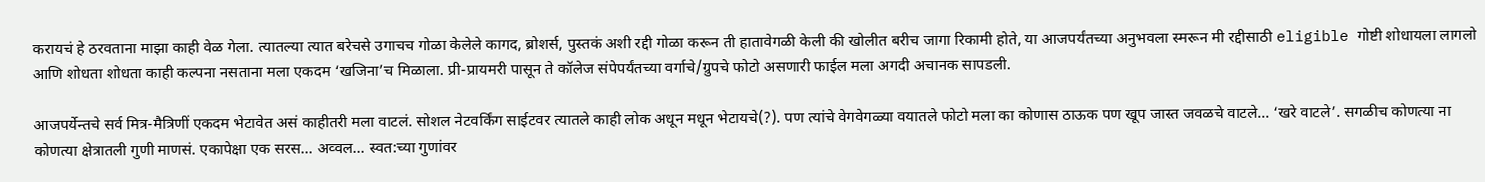करायचं हे ठरवताना माझा काही वेळ गेला. त्यातल्या त्यात बरेचसे उगाचच गोळा केलेले कागद, ब्रोशर्स, पुस्तकं अशी रद्दी गोळा करून ती हातावेगळी केली की खोलीत बरीच जागा रिकामी होते, या आजपर्यंतच्या अनुभवला स्मरून मी रद्दीसाठी eligible गोष्टी शोधायला लागलो आणि शोधता शोधता काही कल्पना नसताना मला एकदम ‘खजिना’च मिळाला. प्री-प्रायमरी पासून ते कॉलेज संपेपर्यंतच्या वर्गाचे/ग्रुपचे फोटो असणारी फाईल मला अगदी अचानक सापडली.

आजपर्येन्तचे सर्व मित्र-मैत्रिणीं एकदम भेटावेत असं काहीतरी मला वाटलं. सोशल नेटवर्किंग साईटवर त्यातले काही लोक अधून मधून भेटायचे(?). पण त्यांचे वेगवेगळ्या वयातले फोटो मला का कोणास ठाऊक पण खूप जास्त जवळचे वाटले... ‘खरे वाटले’. सगळीच कोणत्या ना कोणत्या क्षेत्रातली गुणी माणसं. एकापेक्षा एक सरस... अव्वल... स्वत:च्या गुणांवर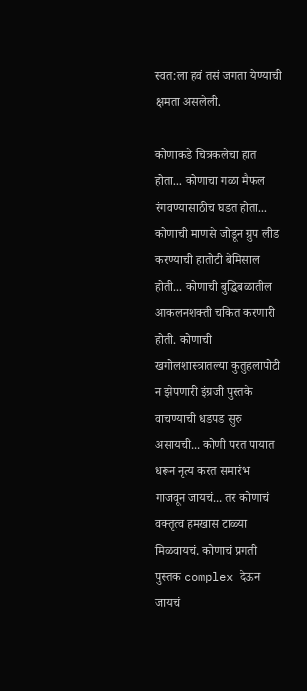स्वत:ला हवं तसं जगता येण्याची क्षमता असलेली.

कोणाकडे चित्रकलेचा हात होता... कोणाचा गळा मैफल रंगवण्यासाठीच घडत होता... कोणाची माणसे जोडून ग्रुप लीड करण्याची हातोटी बेमिसाल होती... कोणाची बुद्धिबळातील आकलनशक्ती चकित करणारी होती. कोणाची खगोलशास्त्रातल्या कुतुहलापोटी न झेपणारी इंग्रजी पुस्तके वाचण्याची धडपड सुरु असायची... कोणी परत पायात धरून नृत्य करत समारंभ गाजवून जायचं... तर कोणाचं वक्तृत्व हमखास टाळ्या मिळवायचं. कोणाचं प्रगती पुस्तक complex देऊन जायचं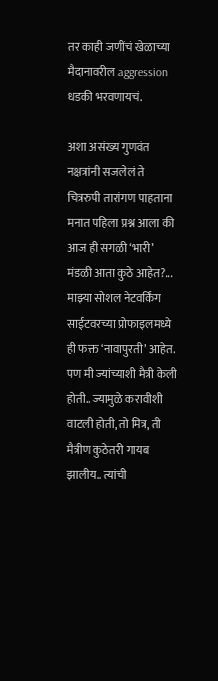तर काही जणींचं खेळाच्या मैदानावरील aggression धडकी भरवणायचं.

अशा असंख्य गुणवंत नक्षत्रांनी सजलेलं ते चित्ररुपी तारांगण पाहताना मनात पहिला प्रश्न आला की आज ही सगळी ‘भारी’ मंडळी आता कुठे आहेत?... माझ्या सोशल नेटवर्किंग साईटवरच्या प्रोफाइलमध्ये ही फक्त ‘नावापुरती’ आहेत. पण मी ज्यांच्याशी मैत्री केली होती.. ज्यामुळे करावीशी वाटली होती, तो मित्र, ती मैत्रीण कुठेतरी गायब झालीय.. त्यांची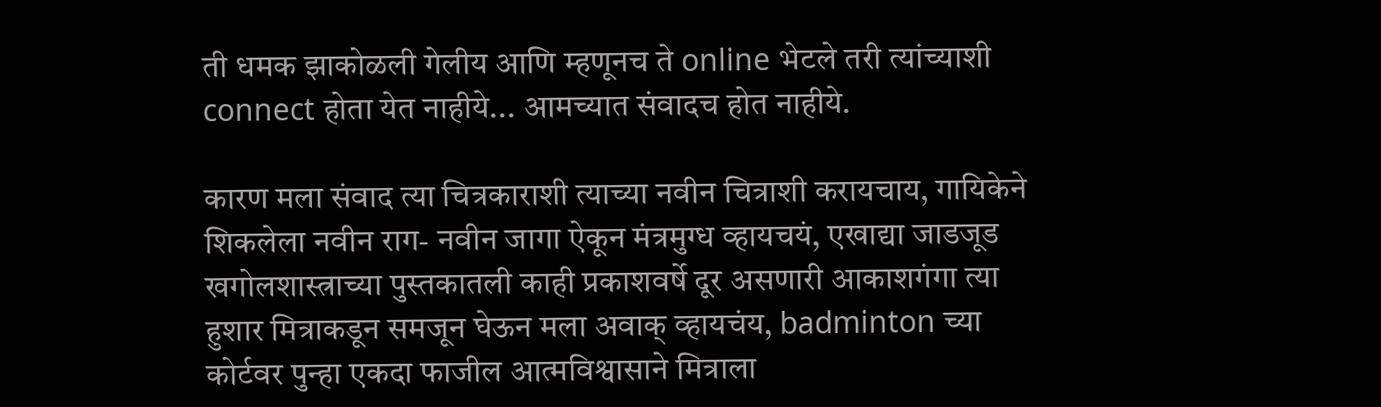ती धमक झाकोळली गेलीय आणि म्हणूनच ते online भेटले तरी त्यांच्याशी connect होता येत नाहीये... आमच्यात संवादच होत नाहीये.

कारण मला संवाद त्या चित्रकाराशी त्याच्या नवीन चित्राशी करायचाय, गायिकेने शिकलेला नवीन राग- नवीन जागा ऐकून मंत्रमुग्ध व्हायचयं, एखाद्या जाडजूड खगोलशास्त्राच्या पुस्तकातली काही प्रकाशवर्षे दूर असणारी आकाशगंगा त्या हुशार मित्राकडून समजून घेऊन मला अवाक् व्हायचंय, badminton च्या कोर्टवर पुन्हा एकदा फाजील आत्मविश्वासाने मित्राला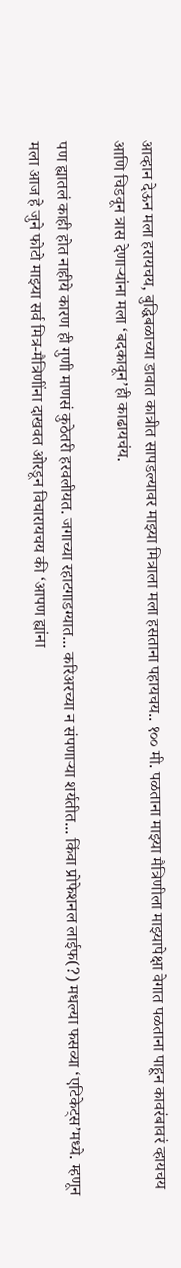आव्हान देऊन मला हरायचय, बुद्धिबळाच्या डावात कात्रीत सापडल्यावर माझ्या मित्राला मला हसताना पहायचय.. १०० मी. पळताना माझ्या मैत्रिणीला माझ्यापेक्षा वेगात पळताना पाहून कावरंबावरं व्हायचय आणि चिडवून त्रास देणाऱ्यांना मला ‘बदकावून’ही काढायचंय.

पण ह्यातलं काही होत नाहीये कारण ही गुणी माणसं कुठेतरी हरवलीयत. जगाच्या रहाटगाडग्यात... करिअरच्या न संपणाऱ्या शर्यतीत... किंवा प्रोफेशनल लाईफ(?) मधल्या फसव्या ‘एटिकेट्स’मध्ये. म्हणून मला आज हे जुने फोटो माझ्या सर्व मित्र-मैत्रिणींना दाखवत ओरडून विचारायचय की ‘आपण ह्यांना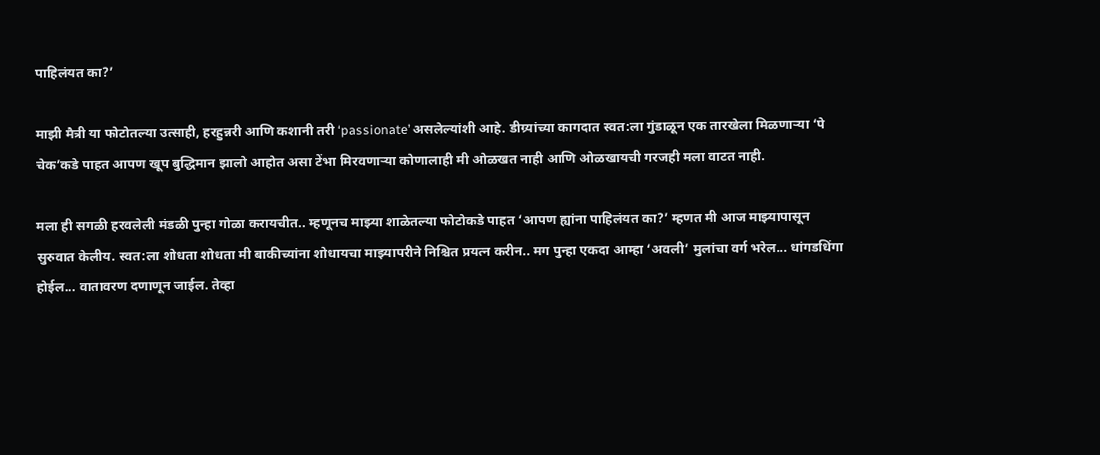पाहिलंयत का?’

माझी मैत्री या फोटोतल्या उत्साही, हरहुन्नरी आणि कशानी तरी ‘passionate’ असलेल्यांशी आहे. डीग्र्यांच्या कागदात स्वत:ला गुंडाळून एक तारखेला मिळणाऱ्या ‘पे चेक’कडे पाहत आपण खूप बुद्धिमान झालो आहोत असा टेंभा मिरवणाऱ्या कोणालाही मी ओळखत नाही आणि ओळखायची गरजही मला वाटत नाही.

मला ही सगळी हरवलेली मंडळी पुन्हा गोळा करायचीत.. म्हणूनच माझ्या शाळेतल्या फोटोकडे पाहत ‘आपण ह्यांना पाहिलंयत का?’ म्हणत मी आज माझ्यापासून सुरुवात केलीय. स्वत:ला शोधता शोधता मी बाकीच्यांना शोधायचा माझ्यापरीने निश्चित प्रयत्न करीन.. मग पुन्हा एकदा आम्हा ‘अवली’ मुलांचा वर्ग भरेल... धांगडधिंगा होईल... वातावरण दणाणून जाईल. तेव्हा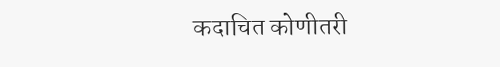कदाचित कोणीतरी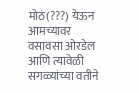मोठं(???) येऊन आमच्यावर वसावसा ओरडेल आणि त्यावेळी सगळ्यांच्या वतीने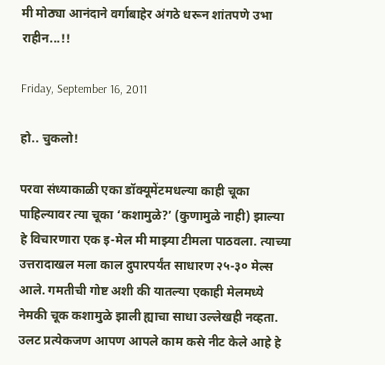मी मोठ्या आनंदाने वर्गाबाहेर अंगठे धरून शांतपणे उभा राहीन...!!

Friday, September 16, 2011

हो.. चुकलो!

परवा संध्याकाळी एका डॉक्यूमेंटमधल्या काही चूका पाहिल्यावर त्या चूका ‘कशामुळे?’ (कुणामुळे नाही) झाल्या हे विचारणारा एक इ-मेल मी माझ्या टीमला पाठवला. त्याच्या उत्तरादाखल मला काल दुपारपर्यंत साधारण २५-३० मेल्स आले. गमतीची गोष्ट अशी की यातल्या एकाही मेलमध्ये नेमकी चूक कशामुळे झाली ह्याचा साधा उल्लेखही नव्हता. उलट प्रत्येकजण आपण आपले काम कसे नीट केले आहे हे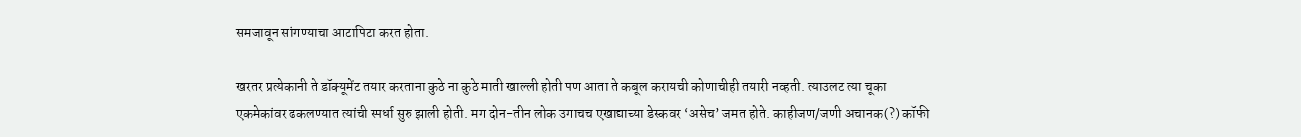समजावून सांगण्याचा आटापिटा करत होता.

खरतर प्रत्येकानी ते डॉक्यूमेंट तयार करताना कुठे ना कुठे माती खाल्ली होती पण आता ते कबूल करायची कोणाचीही तयारी नव्हती. त्याउलट त्या चूका एकमेकांवर ढकलण्यात त्यांची स्पर्धा सुरु झाली होती. मग दोन-तीन लोक उगाचच एखाद्याच्या डेस्कवर ‘असेच’ जमत होते. काहीजण/जणी अचानक(?) कॉफी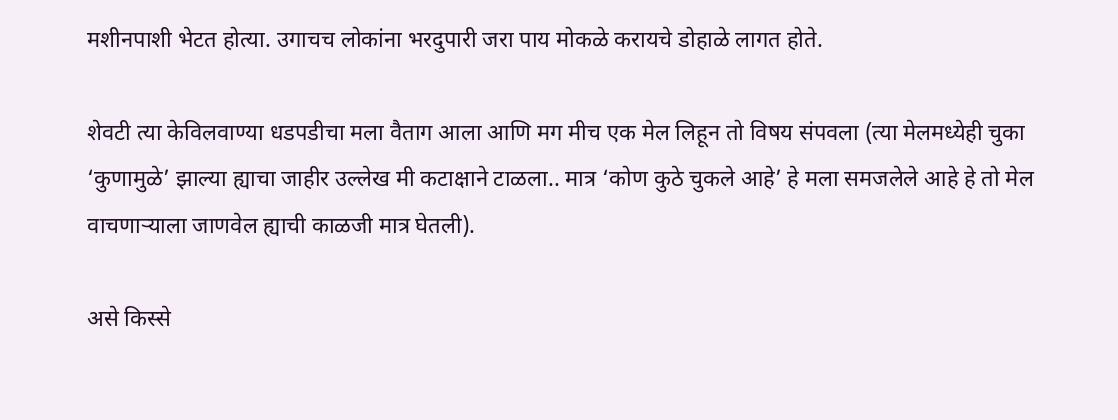मशीनपाशी भेटत होत्या. उगाचच लोकांना भरदुपारी जरा पाय मोकळे करायचे डोहाळे लागत होते.

शेवटी त्या केविलवाण्या धडपडीचा मला वैताग आला आणि मग मीच एक मेल लिहून तो विषय संपवला (त्या मेलमध्येही चुका ‘कुणामुळे’ झाल्या ह्याचा जाहीर उल्लेख मी कटाक्षाने टाळला.. मात्र ‘कोण कुठे चुकले आहे’ हे मला समजलेले आहे हे तो मेल वाचणाऱ्याला जाणवेल ह्याची काळजी मात्र घेतली).

असे किस्से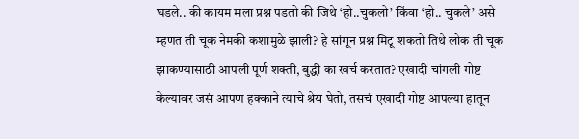घडले.. की कायम मला प्रश्न पडतो की जिथे ‘हो..चुकलो’ किंवा ‘हो.. चुकले’ असे म्हणत ती चूक नेमकी कशामुळे झाली? हे सांगून प्रश्न मिटू शकतो तिथे लोक ती चूक झाकण्यासाठी आपली पूर्ण शक्ती, बुद्धी का खर्च करतात? एखादी चांगली गोष्ट केल्यावर जसं आपण हक्काने त्याचे श्रेय घेतो, तसचं एखादी गोष्ट आपल्या हातून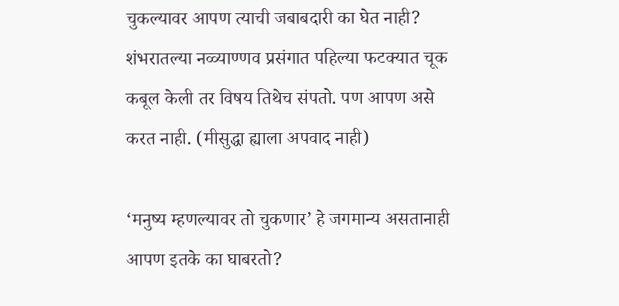चुकल्यावर आपण त्याची जबाबदारी का घेत नाही? शंभरातल्या नव्व्याण्णव प्रसंगात पहिल्या फटक्यात चूक कबूल केली तर विषय तिथेच संपतो. पण आपण असे करत नाही. (मीसुद्धा ह्याला अपवाद नाही)

‘मनुष्य म्हणल्यावर तो चुकणार’ हे जगमान्य असतानाही आपण इतके का घाबरतो?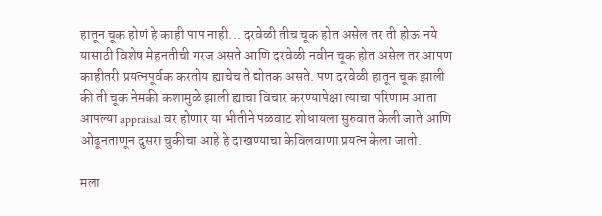हातून चूक होणं हे काही पाप नाही... दरवेळी तीच चूक होत असेल तर ती होऊ नये यासाठी विशेष मेहनतीची गरज असते आणि दरवेळी नवीन चूक होत असेल तर आपण काहीतरी प्रयत्नपूर्वक करतोय ह्याचेच ते द्योतक असते. पण दरवेळी हातून चूक झाली की ती चूक नेमकी कशामुळे झाली ह्याचा विचार करण्यापेक्षा त्याचा परिणाम आता आपल्या appraisal वर होणार या भीतीने पळवाट शोधायला सुरुवात केली जाते आणि ओढूनताणून दुसरा चुकीचा आहे हे दाखण्याचा केविलवाणा प्रयत्न केला जातो.

मला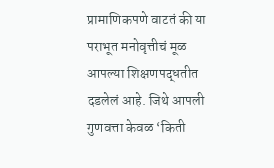प्रामाणिकपणे वाटतं की या पराभूत मनोवृत्तीचं मूळ आपल्या शिक्षणपद्धतीत दडलेलं आहे. जिथे आपली गुणवत्ता केवळ ‘किती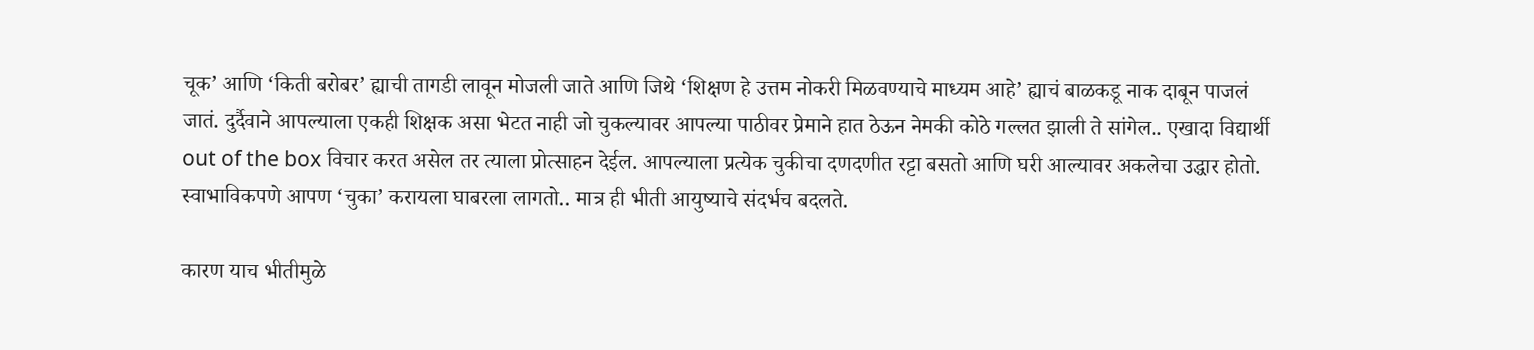चूक’ आणि ‘किती बरोबर’ ह्याची तागडी लावून मोजली जाते आणि जिथे ‘शिक्षण हे उत्तम नोकरी मिळवण्याचे माध्यम आहे’ ह्याचं बाळकडू नाक दाबून पाजलं जातं. दुर्दैवाने आपल्याला एकही शिक्षक असा भेटत नाही जो चुकल्यावर आपल्या पाठीवर प्रेमाने हात ठेऊन नेमकी कोठे गल्लत झाली ते सांगेल.. एखादा विद्यार्थी out of the box विचार करत असेल तर त्याला प्रोत्साहन देईल. आपल्याला प्रत्येक चुकीचा दणदणीत रट्टा बसतो आणि घरी आल्यावर अकलेचा उद्धार होतो. स्वाभाविकपणे आपण ‘चुका’ करायला घाबरला लागतो.. मात्र ही भीती आयुष्याचे संदर्भच बदलते.

कारण याच भीतीमुळे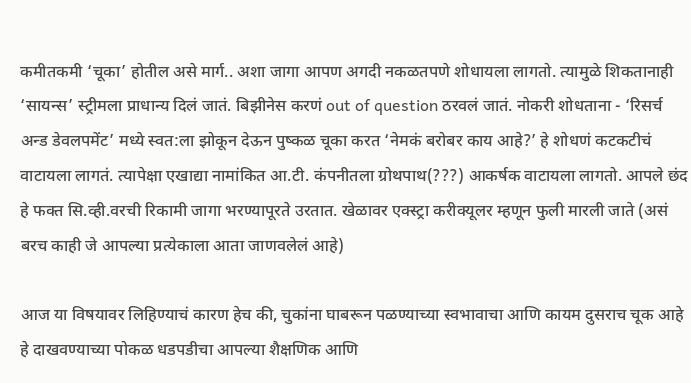कमीतकमी ‘चूका’ होतील असे मार्ग.. अशा जागा आपण अगदी नकळतपणे शोधायला लागतो. त्यामुळे शिकतानाही ‘सायन्स’ स्ट्रीमला प्राधान्य दिलं जातं. बिझीनेस करणं out of question ठरवलं जातं. नोकरी शोधताना - ‘रिसर्च अन्ड डेवलपमेंट’ मध्ये स्वत:ला झोकून देऊन पुष्कळ चूका करत ‘नेमकं बरोबर काय आहे?’ हे शोधणं कटकटीचं वाटायला लागतं. त्यापेक्षा एखाद्या नामांकित आ.टी. कंपनीतला ग्रोथपाथ(???) आकर्षक वाटायला लागतो. आपले छंद हे फक्त सि.व्ही.वरची रिकामी जागा भरण्यापूरते उरतात. खेळावर एक्स्ट्रा करीक्यूलर म्हणून फुली मारली जाते (असं बरच काही जे आपल्या प्रत्येकाला आता जाणवलेलं आहे)

आज या विषयावर लिहिण्याचं कारण हेच की, चुकांना घाबरून पळण्याच्या स्वभावाचा आणि कायम दुसराच चूक आहे हे दाखवण्याच्या पोकळ धडपडीचा आपल्या शैक्षणिक आणि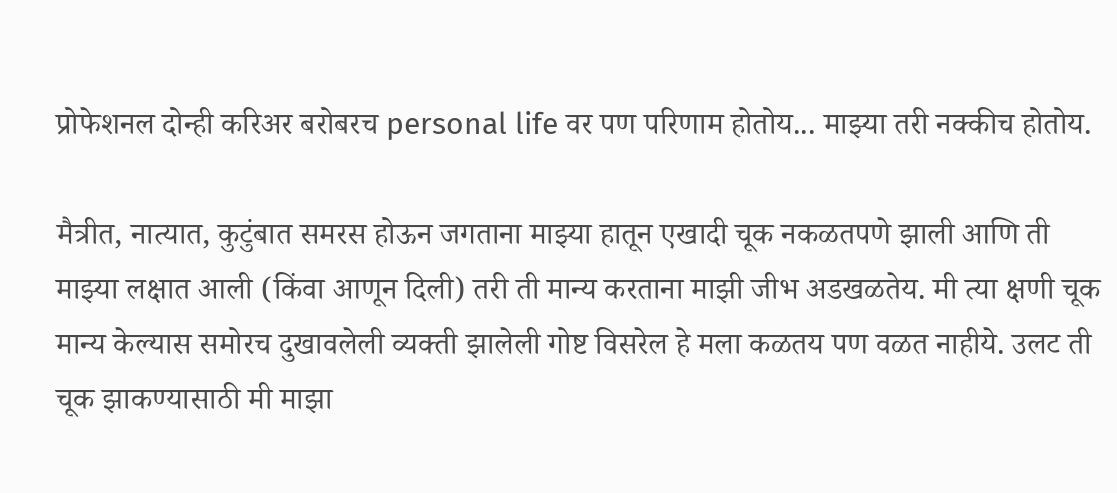प्रोफेशनल दोन्ही करिअर बरोबरच personal life वर पण परिणाम होतोय... माझ्या तरी नक्कीच होतोय.

मैत्रीत, नात्यात, कुटुंबात समरस होऊन जगताना माझ्या हातून एखादी चूक नकळतपणे झाली आणि ती माझ्या लक्षात आली (किंवा आणून दिली) तरी ती मान्य करताना माझी जीभ अडखळतेय. मी त्या क्षणी चूक मान्य केल्यास समोरच दुखावलेली व्यक्ती झालेली गोष्ट विसरेल हे मला कळतय पण वळत नाहीये. उलट ती चूक झाकण्यासाठी मी माझा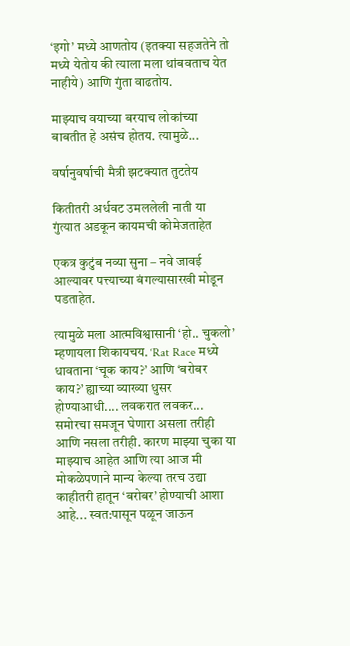‘इगो’ मध्ये आणतोय (इतक्या सहजतेने तो मध्ये येतोय की त्याला मला थांबवताच येत नाहीये) आणि गुंता वाढतोय.

माझ्याच वयाच्या बरयाच लोकांच्या बाबतीत हे असंच होतय. त्यामुळे...

वर्षानुवर्षाची मैत्री झटक्यात तुटतेय

कितीतरी अर्धवट उमललेली नाती या गुंत्यात अडकून कायमची कोमेजताहेत

एकत्र कुटुंब नव्या सुना – नवे जावई आल्यावर पत्त्याच्या बंगल्यासारखी मोडून पडताहेत.

त्यामुळे मला आत्मविश्वासानी ‘हो.. चुकलो’ म्हणायला शिकायचय. ‘Rat Race मध्ये धावताना ‘चूक काय?’ आणि ‘बरोबर काय?’ ह्याच्या व्याख्या धुसर होण्याआधी.... लवकरात लवकर... समोरचा समजून घेणारा असला तरीही आणि नसला तरीही. कारण माझ्या चुका या माझ्याच आहेत आणि त्या आज मी मोकळेपणाने मान्य केल्या तरच उद्या काहीतरी हातून ‘बरोबर’ होण्याची आशा आहे... स्वत:पासून पळून जाऊन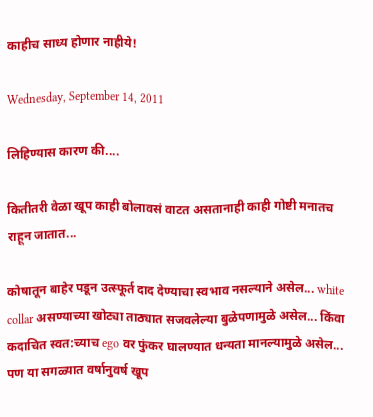काहीच साध्य होणार नाहीये!

Wednesday, September 14, 2011

लिहिण्यास कारण की....

कितीतरी वेळा खूप काही बोलावसं वाटत असतानाही काही गोष्टी मनातच राहून जातात...

कोषातून बाहेर पडून उत्स्फूर्त दाद देण्याचा स्वभाव नसल्याने असेल... white collar असण्याच्या खोट्या ताठ्यात सजवलेल्या बुळेपणामुळे असेल... किंवा कदाचित स्वत:च्याच ego वर फुंकर घालण्यात धन्यता मानल्यामुळे असेल... पण या सगळ्यात वर्षानुवर्ष खूप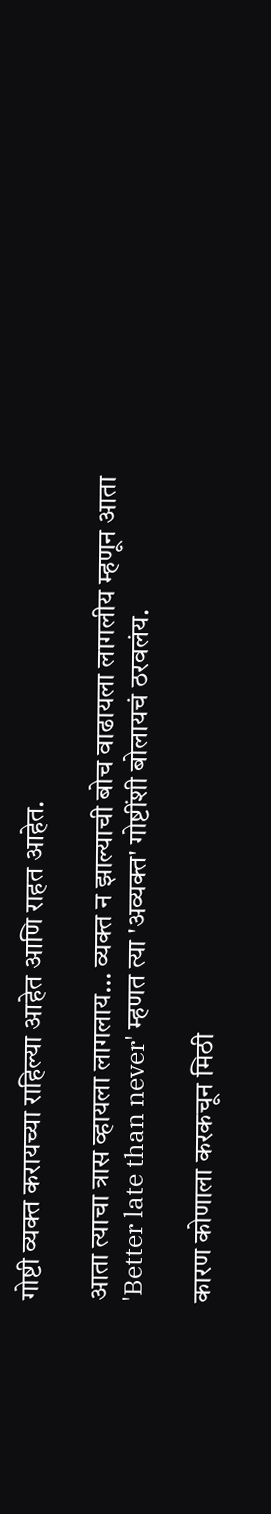गोष्टी व्यक्त करायच्या राहिल्या आहेत आणि राहत आहेत.

आता त्याचा त्रास व्हायला लागलाय... व्यक्त न झाल्याची बोच वाढायला लागलीय म्हणून आता 'Better late than never' म्हणत त्या 'अव्यक्त' गोष्टींशी बोलायचं ठरवलंय.

कारण कोणाला करकचून मिठी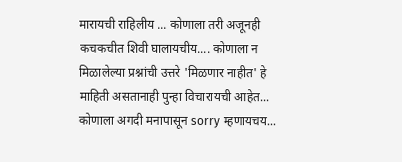मारायची राहिलीय ... कोणाला तरी अजूनही कचकचीत शिवी घालायचीय.... कोणाला न मिळालेल्या प्रश्नांची उत्तरे 'मिळणार नाहीत' हे माहिती असतानाही पुन्हा विचारायची आहेत... कोणाला अगदी मनापासून sorry म्हणायचय...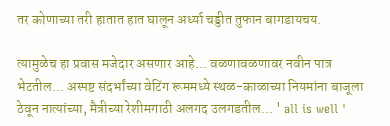तर कोणाच्या तरी हातात हात घालून अर्ध्या चड्डीत तुफान बागडायचय.

त्यामुळेच हा प्रवास मजेदार असणार आहे... वळणावळणावर नवीन पात्र भेटतील... अस्पष्ट संदर्भांच्या वेटिंग रूममध्ये स्थळ-काळाच्या नियमांना बाजूला ठेवून नात्यांच्या, मैत्रीच्या रेशीमगाठी अलगद उलगडतील... ' all is well '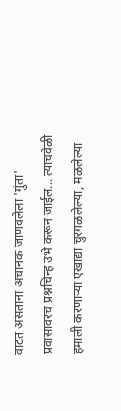वाटत असताना अचानक जाणवलेला 'गुंता' प्रवासावरच प्रश्नचिन्ह उभे करून जाईल... त्याचवेळी हमाली करणाऱ्या एखाद्या चुरगळलेल्या, मळलेल्या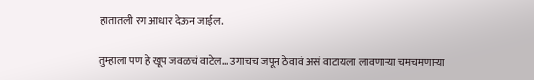हातातली रग आधार देऊन जाईल.

तुम्हाला पण हे खूप जवळचं वाटेल... उगाचच जपून ठेवावं असं वाटायला लावणाऱ्या चमचमणाऱ्या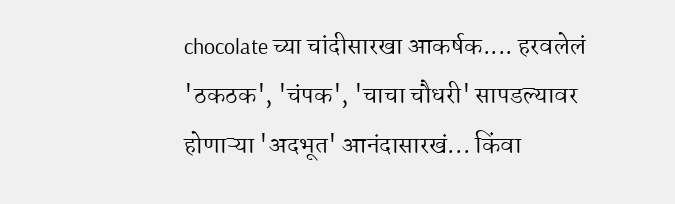chocolate च्या चांदीसारखा आकर्षक.... हरवलेलं 'ठकठक', 'चंपक', 'चाचा चौधरी' सापडल्यावर होणाऱ्या 'अदभूत' आनंदासारखं... किंवा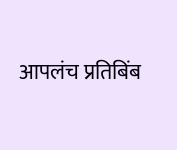आपलंच प्रतिबिंब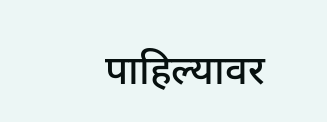पाहिल्यावर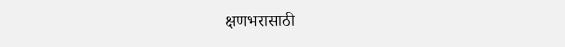क्षणभरासाठी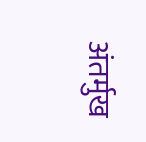अंतर्मुख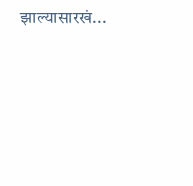झाल्यासारखं...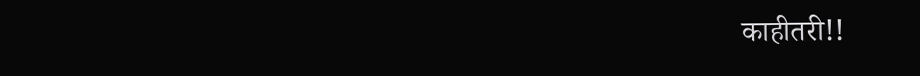काहीतरी!!